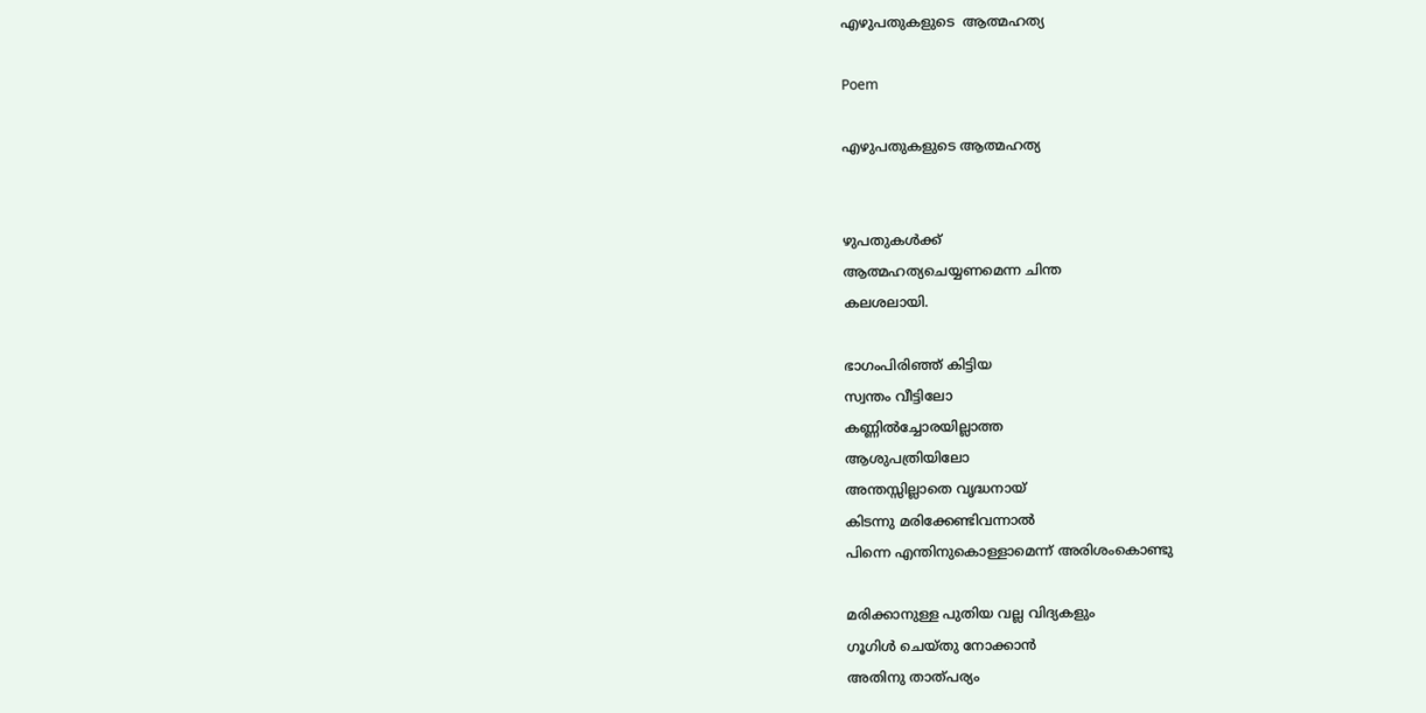എഴുപതുകളുടെ  ആത്മഹത്യ

Poem

എഴുപതുകളുടെ ആത്മഹത്യ


ഴുപതുകൾക്ക്
ആത്മഹത്യചെയ്യണമെന്ന ചിന്ത
കലശലായി.

ഭാഗംപിരിഞ്ഞ് കിട്ടിയ
സ്വന്തം വീട്ടിലോ
കണ്ണിൽച്ചോരയില്ലാത്ത
ആശുപത്രിയിലോ
അന്തസ്സില്ലാതെ വൃദ്ധനായ്
കിടന്നു മരിക്കേണ്ടിവന്നാൽ
പിന്നെ എന്തിനുകൊള്ളാമെന്ന് അരിശംകൊണ്ടു

മരിക്കാനുള്ള പുതിയ വല്ല വിദ്യകളും
ഗൂഗിൾ ചെയ്തു നോക്കാൻ
അതിനു താത്പര്യം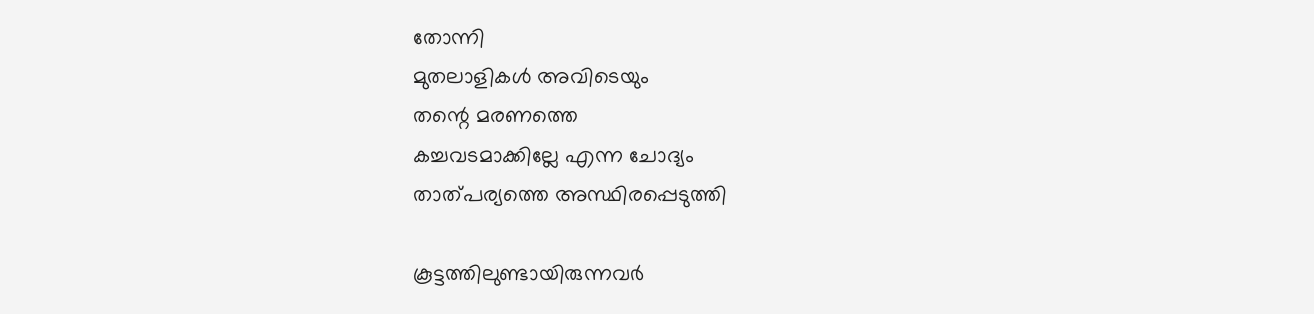തോന്നി
മുതലാളികൾ അവിടെയും
തന്റെ മരണത്തെ
കച്ചവടമാക്കില്ലേ എന്ന ചോദ്യം
താത്പര്യത്തെ അസ്ഥിരപ്പെടുത്തി

കൂട്ടത്തിലുണ്ടായിരുന്നവർ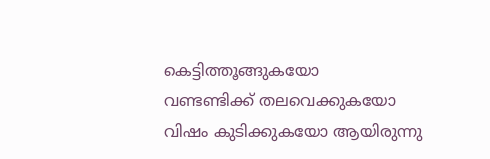കെട്ടിത്തൂങ്ങുകയോ
വണ്ടണ്ടിക്ക് തലവെക്കുകയോ
വിഷം കുടിക്കുകയോ ആയിരുന്നു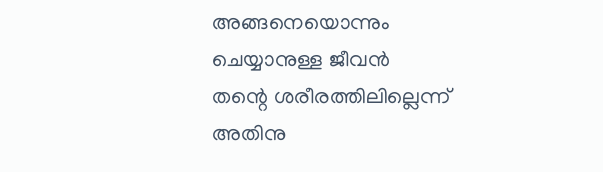അങ്ങനെയൊന്നും
ചെയ്യാനുള്ള ജീവൻ
തന്റെ ശരീരത്തിലില്ലെന്ന്
അതിനു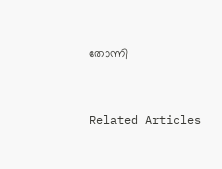തോന്നി


Related Articles